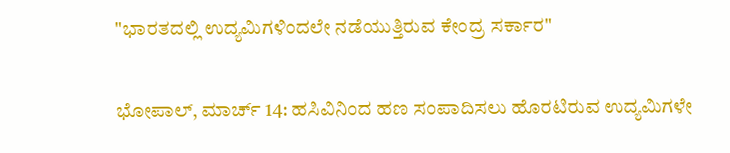"ಭಾರತದಲ್ಲಿ ಉದ್ಯಮಿಗಳಿಂದಲೇ ನಡೆಯುತ್ತಿರುವ ಕೇಂದ್ರ ಸರ್ಕಾರ"

ಭೋಪಾಲ್, ಮಾರ್ಚ್ 14: ಹಸಿವಿನಿಂದ ಹಣ ಸಂಪಾದಿಸಲು ಹೊರಟಿರುವ ಉದ್ಯಮಿಗಳೇ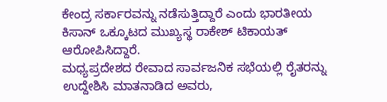ಕೇಂದ್ರ ಸರ್ಕಾರವನ್ನು ನಡೆಸುತ್ತಿದ್ದಾರೆ ಎಂದು ಭಾರತೀಯ ಕಿಸಾನ್ ಒಕ್ಕೂಟದ ಮುಖ್ಯಸ್ಥ ರಾಕೇಶ್ ಟಿಕಾಯತ್ ಆರೋಪಿಸಿದ್ದಾರೆ.
ಮಧ್ಯಪ್ರದೇಶದ ರೇವಾದ ಸಾರ್ವಜನಿಕ ಸಭೆಯಲ್ಲಿ ರೈತರನ್ನು ಉದ್ದೇಶಿಸಿ ಮಾತನಾಡಿದ ಅವರು,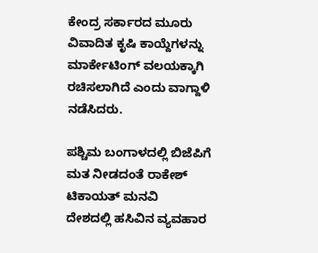ಕೇಂದ್ರ ಸರ್ಕಾರದ ಮೂರು ವಿವಾದಿತ ಕೃಷಿ ಕಾಯ್ದೆಗಳನ್ನು ಮಾರ್ಕೇಟಿಂಗ್ ವಲಯಕ್ಕಾಗಿ ರಚಿಸಲಾಗಿದೆ ಎಂದು ವಾಗ್ದಾಳಿ ನಡೆಸಿದರು.

ಪಶ್ಚಿಮ ಬಂಗಾಳದಲ್ಲಿ ಬಿಜೆಪಿಗೆ ಮತ ನೀಡದಂತೆ ರಾಕೇಶ್ ಟಿಕಾಯತ್ ಮನವಿ
ದೇಶದಲ್ಲಿ ಹಸಿವಿನ ವ್ಯವಹಾರ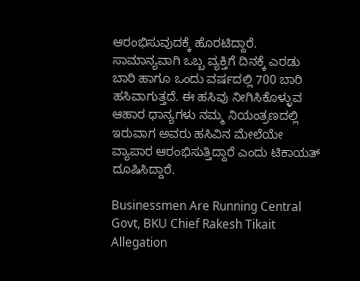ಆರಂಭಿಸುವುದಕ್ಕೆ ಹೊರಟಿದ್ದಾರೆ. ಸಾಮಾನ್ಯವಾಗಿ ಒಬ್ಬ ವ್ಯಕ್ತಿಗೆ ದಿನಕ್ಕೆ ಎರಡು ಬಾರಿ ಹಾಗೂ ಒಂದು ವರ್ಷದಲ್ಲಿ 700 ಬಾರಿ ಹಸಿವಾಗುತ್ತದೆ. ಈ ಹಸಿವು ನೀಗಿಸಿಕೊಳ್ಳುವ ಆಹಾರ ಧಾನ್ಯಗಳು ನಮ್ಮ ನಿಯಂತ್ರಣದಲ್ಲಿ ಇರುವಾಗ ಅವರು ಹಸಿವಿನ ಮೇಲೆಯೇ ವ್ಯಾಪಾರ ಆರಂಭಿಸುತ್ತಿದ್ದಾರೆ ಎಂದು ಟಿಕಾಯತ್ ದೂಷಿಸಿದ್ದಾರೆ.

Businessmen Are Running Central Govt, BKU Chief Rakesh Tikait Allegation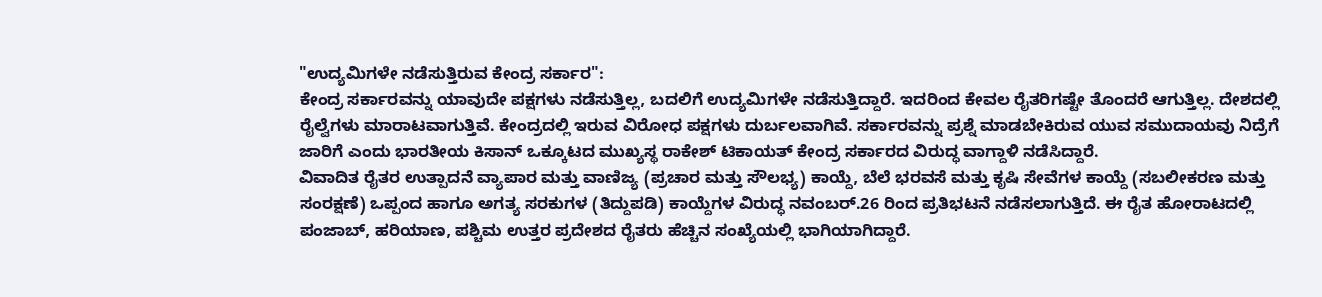"ಉದ್ಯಮಿಗಳೇ ನಡೆಸುತ್ತಿರುವ ಕೇಂದ್ರ ಸರ್ಕಾರ":
ಕೇಂದ್ರ ಸರ್ಕಾರವನ್ನು ಯಾವುದೇ ಪಕ್ಷಗಳು ನಡೆಸುತ್ತಿಲ್ಲ, ಬದಲಿಗೆ ಉದ್ಯಮಿಗಳೇ ನಡೆಸುತ್ತಿದ್ದಾರೆ. ಇದರಿಂದ ಕೇವಲ ರೈತರಿಗಷ್ಟೇ ತೊಂದರೆ ಆಗುತ್ತಿಲ್ಲ. ದೇಶದಲ್ಲಿ ರೈಲ್ವೆಗಳು ಮಾರಾಟವಾಗುತ್ತಿವೆ. ಕೇಂದ್ರದಲ್ಲಿ ಇರುವ ವಿರೋಧ ಪಕ್ಷಗಳು ದುರ್ಬಲವಾಗಿವೆ. ಸರ್ಕಾರವನ್ನು ಪ್ರಶ್ನೆ ಮಾಡಬೇಕಿರುವ ಯುವ ಸಮುದಾಯವು ನಿದ್ರೆಗೆ ಜಾರಿಗೆ ಎಂದು ಭಾರತೀಯ ಕಿಸಾನ್ ಒಕ್ಕೂಟದ ಮುಖ್ಯಸ್ಥ ರಾಕೇಶ್ ಟಿಕಾಯತ್ ಕೇಂದ್ರ ಸರ್ಕಾರದ ವಿರುದ್ಧ ವಾಗ್ದಾಳಿ ನಡೆಸಿದ್ದಾರೆ.
ವಿವಾದಿತ ರೈತರ ಉತ್ಪಾದನೆ ವ್ಯಾಪಾರ ಮತ್ತು ವಾಣಿಜ್ಯ (ಪ್ರಚಾರ ಮತ್ತು ಸೌಲಭ್ಯ) ಕಾಯ್ದೆ, ಬೆಲೆ ಭರವಸೆ ಮತ್ತು ಕೃಷಿ ಸೇವೆಗಳ ಕಾಯ್ದೆ (ಸಬಲೀಕರಣ ಮತ್ತು ಸಂರಕ್ಷಣೆ) ಒಪ್ಪಂದ ಹಾಗೂ ಅಗತ್ಯ ಸರಕುಗಳ (ತಿದ್ದುಪಡಿ) ಕಾಯ್ದೆಗಳ ವಿರುದ್ಧ ನವಂಬರ್.26 ರಿಂದ ಪ್ರತಿಭಟನೆ ನಡೆಸಲಾಗುತ್ತಿದೆ. ಈ ರೈತ ಹೋರಾಟದಲ್ಲಿ ಪಂಜಾಬ್, ಹರಿಯಾಣ, ಪಶ್ಚಿಮ ಉತ್ತರ ಪ್ರದೇಶದ ರೈತರು ಹೆಚ್ಚಿನ ಸಂಖ್ಯೆಯಲ್ಲಿ ಭಾಗಿಯಾಗಿದ್ದಾರೆ.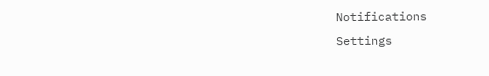Notifications
Settings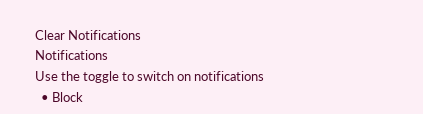Clear Notifications
Notifications
Use the toggle to switch on notifications
  • Block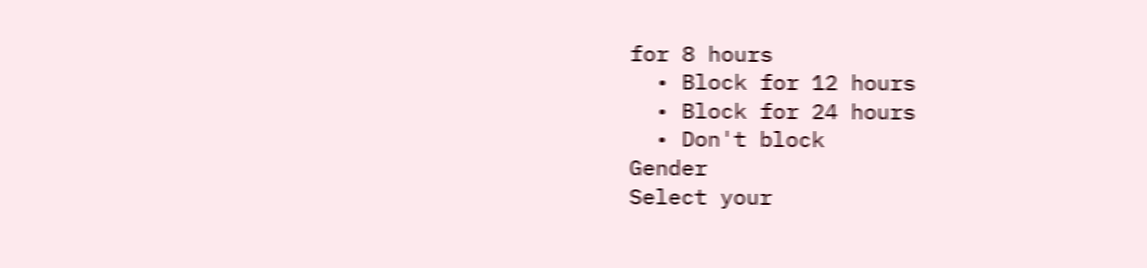for 8 hours
  • Block for 12 hours
  • Block for 24 hours
  • Don't block
Gender
Select your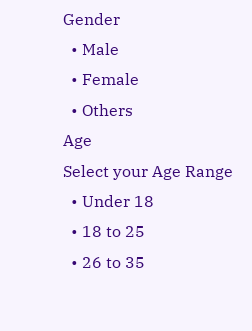Gender
  • Male
  • Female
  • Others
Age
Select your Age Range
  • Under 18
  • 18 to 25
  • 26 to 35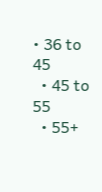• 36 to 45
  • 45 to 55
  • 55+